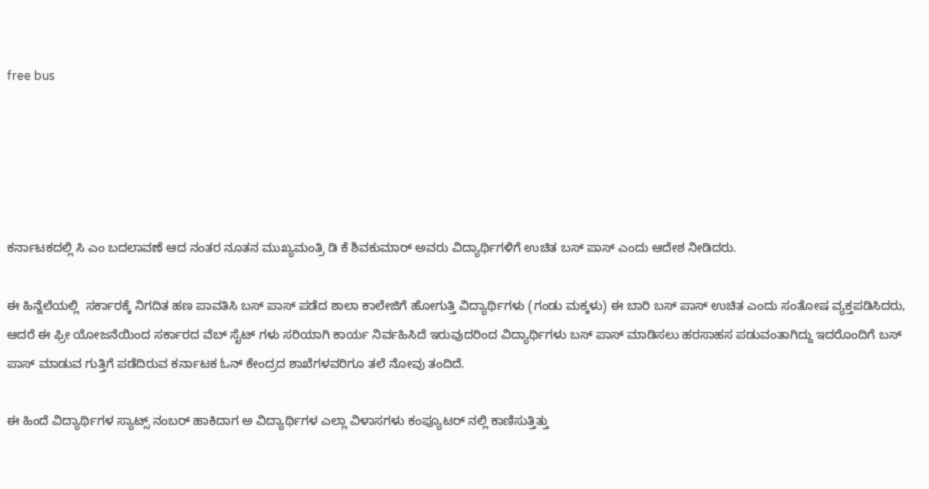free bus





ಕರ್ನಾಟಕದಲ್ಲಿ ಸಿ ಎಂ ಬದಲಾವಣೆ ಆದ ನಂತರ ನೂತನ ಮುಖ್ಯಮಂತ್ರಿ ಡಿ ಕೆ ಶಿವಕುಮಾರ್ ಅವರು ವಿದ್ಯಾರ್ಥಿಗಳಿಗೆ ಉಚಿತ ಬಸ್ ಪಾಸ್ ಎಂದು ಆದೇಶ ನೀಡಿದರು.

ಈ ಹಿನ್ನೆಲೆಯಲ್ಲಿ  ಸರ್ಕಾರಕ್ಕೆ ನಿಗದಿತ ಹಣ ಪಾವತಿಸಿ ಬಸ್ ಪಾಸ್ ಪಡೆದ ಶಾಲಾ ಕಾಲೇಜಿಗೆ ಹೋಗುತ್ತಿ ವಿದ್ಯಾರ್ಥಿಗಳು (ಗಂಡು ಮಕ್ಕಳು) ಈ ಬಾರಿ ಬಸ್ ಪಾಸ್ ಉಚಿತ ಎಂದು ಸಂತೋಷ ವ್ಯಕ್ತಪಡಿಸಿದರು, ಆದರೆ ಈ ಫ್ರೀ ಯೋಜನೆಯಿಂದ ಸರ್ಕಾರದ ವೆಬ್‌ ಸೈಟ್ ಗಳು ಸರಿಯಾಗಿ ಕಾರ್ಯ ನಿರ್ವಹಿಸಿದೆ ಇರುವುದರಿಂದ ವಿದ್ಯಾರ್ಥಿಗಳು ಬಸ್ ಪಾಸ್ ಮಾಡಿಸಲು ಹರಸಾಹಸ ಪಡುವಂತಾಗಿದ್ದು ಇದರೊಂದಿಗೆ ಬಸ್ ಪಾಸ್ ಮಾಡುವ ಗುತ್ತಿಗೆ ಪಡೆದಿರುವ ಕರ್ನಾಟಕ ಓನ್ ಕೇಂದ್ರದ ಶಾಖೆಗಳವರಿಗೂ ತಲೆ ನೋವು ತಂದಿದೆ.

ಈ ಹಿಂದೆ ವಿದ್ಯಾರ್ಥಿಗಳ ಸ್ಯಾಟ್ಸ್ ನಂಬರ್ ಹಾಕಿದಾಗ ಅ ವಿದ್ಯಾರ್ಥಿಗಳ ಎಲ್ಲಾ ವಿಳಾಸಗಳು ಕಂಪ್ಯೂಟರ್ ನಲ್ಲಿ ಕಾಣಿಸುತ್ತಿತ್ತು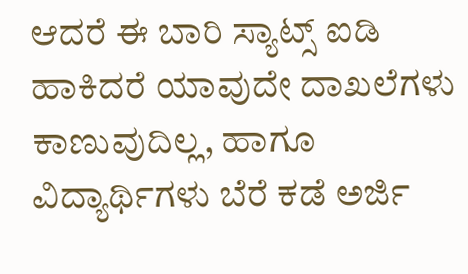ಆದರೆ ಈ ಬಾರಿ ಸ್ಯಾಟ್ಸ್ ಐಡಿ ಹಾಕಿದರೆ ಯಾವುದೇ ದಾಖಲೆಗಳು ಕಾಣುವುದಿಲ್ಲ, ಹಾಗೂ ವಿದ್ಯಾರ್ಥಿಗಳು ಬೆರೆ ಕಡೆ ಅರ್ಜಿ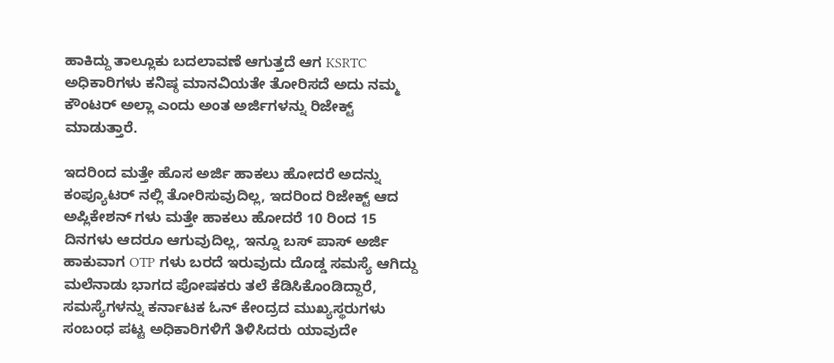ಹಾಕಿದ್ದು ತಾಲ್ಲೂಕು ಬದಲಾವಣೆ ಆಗುತ್ತದೆ ಆಗ KSRTC ಅಧಿಕಾರಿಗಳು ಕನಿಷ್ಠ ಮಾನವಿಯತೇ ತೋರಿಸದೆ ಅದು ನಮ್ಮ ಕೌಂಟರ್ ಅಲ್ಲಾ ಎಂದು ಅಂತ ಅರ್ಜಿಗಳನ್ನು ರಿಜೇಕ್ಟ್ ಮಾಡುತ್ತಾರೆ.

ಇದರಿಂದ ಮತ್ತೇ ಹೊಸ ಅರ್ಜಿ ಹಾಕಲು ಹೋದರೆ ಅದನ್ನು ಕಂಪ್ಯೂಟರ್ ನಲ್ಲಿ ತೋರಿಸುವುದಿಲ್ಲ, ಇದರಿಂದ ರಿಜೇಕ್ಟ್ ಆದ ಅಪ್ಲಿಕೇಶನ್ ಗಳು ಮತ್ತೇ ಹಾಕಲು ಹೋದರೆ 10 ರಿಂದ 15 ದಿನಗಳು ಆದರೂ ಆಗುವುದಿಲ್ಲ, ಇನ್ನೂ ಬಸ್ ಪಾಸ್ ಅರ್ಜಿ ಹಾಕುವಾಗ OTP ಗಳು ಬರದೆ ಇರುವುದು ದೊಡ್ಡ ಸಮಸ್ಯೆ ಆಗಿದ್ದು ಮಲೆನಾಡು ಭಾಗದ ಪೋಷಕರು ತಲೆ ಕೆಡಿಸಿಕೊಂಡಿದ್ದಾರೆ, ಸಮಸ್ಯೆಗಳನ್ನು ಕರ್ನಾಟಕ ಓನ್ ಕೇಂದ್ರದ ಮುಖ್ಯಸ್ಥರುಗಳು ಸಂಬಂಧ ಪಟ್ಟ ಅಧಿಕಾರಿಗಳಿಗೆ ತಿಳಿಸಿದರು ಯಾವುದೇ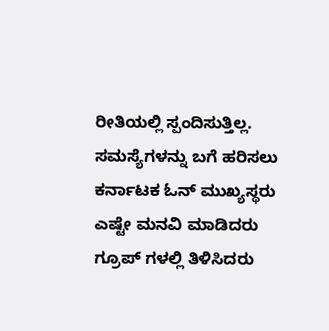ರೀತಿಯಲ್ಲಿ ಸ್ಪಂದಿಸುತ್ತಿಲ್ಲ. ಸಮಸ್ಯೆಗಳನ್ನು ಬಗೆ ಹರಿಸಲು ಕರ್ನಾಟಕ ಓನ್ ಮುಖ್ಯಸ್ಥರು ಎಷ್ಟೇ ಮನವಿ ಮಾಡಿದರು ಗ್ರೂಪ್ ಗಳಲ್ಲಿ ತಿಳಿಸಿದರು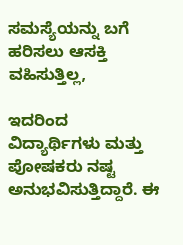ಸಮಸ್ಯೆಯನ್ನು ಬಗೆ ಹರಿಸಲು ಆಸಕ್ತಿ ವಹಿಸುತ್ತಿಲ್ಲ,

ಇದರಿಂದ ವಿದ್ಯಾರ್ಥಿಗಳು ಮತ್ತು ಪೋಷಕರು ನಷ್ಟ ಅನುಭವಿಸುತ್ತಿದ್ದಾರೆ. ಈ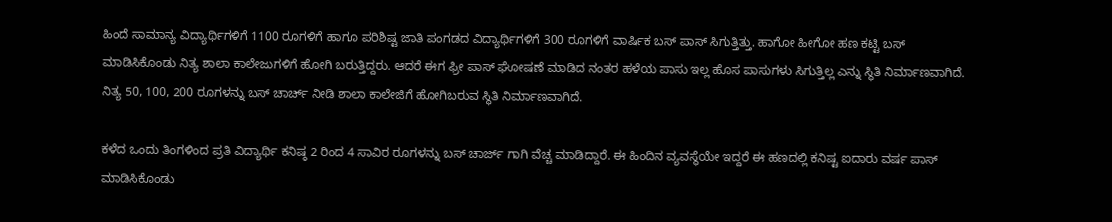ಹಿಂದೆ ಸಾಮಾನ್ಯ ವಿದ್ಯಾರ್ಥಿಗಳಿಗೆ 1100 ರೂಗಳಿಗೆ ಹಾಗೂ ಪರಿಶಿಷ್ಟ ಜಾತಿ ಪಂಗಡದ ವಿದ್ಯಾರ್ಥಿಗಳಿಗೆ 300 ರೂಗಳಿಗೆ ವಾರ್ಷಿಕ ಬಸ್ ಪಾಸ್ ಸಿಗುತ್ತಿತ್ತು. ಹಾಗೋ ಹೀಗೋ ಹಣ ಕಟ್ಟಿ ಬಸ್ ಮಾಡಿಸಿಕೊಂಡು ನಿತ್ಯ ಶಾಲಾ ಕಾಲೇಜುಗಳಿಗೆ ಹೋಗಿ ಬರುತ್ತಿದ್ದರು. ಆದರೆ ಈಗ ಫ್ರೀ ಪಾಸ್ ಘೋಷಣೆ ಮಾಡಿದ ನಂತರ ಹಳೆಯ ಪಾಸು ಇಲ್ಲ ಹೊಸ ಪಾಸುಗಳು ಸಿಗುತ್ತಿಲ್ಲ ಎನ್ನು ಸ್ಥಿತಿ ನಿರ್ಮಾಣವಾಗಿದೆ. ನಿತ್ಯ 50, 100, 200 ರೂಗಳನ್ನು ಬಸ್ ಚಾರ್ಚ್ ನೀಡಿ ಶಾಲಾ ಕಾಲೇಜಿಗೆ ಹೋಗಿಬರುವ ಸ್ಥಿತಿ ನಿರ್ಮಾಣವಾಗಿದೆ.

ಕಳೆದ ಒಂದು ತಿಂಗಳಿಂದ ಪ್ರತಿ ವಿದ್ಯಾರ್ಥಿ ಕನಿಷ್ಠ 2 ರಿಂದ 4 ಸಾವಿರ ರೂಗಳನ್ನು ಬಸ್ ಚಾರ್ಜ್ ಗಾಗಿ ವೆಚ್ಚ ಮಾಡಿದ್ದಾರೆ. ಈ ಹಿಂದಿನ ವ್ಯವಸ್ಥೆಯೇ ಇದ್ದರೆ ಈ ಹಣದಲ್ಲಿ ಕನಿಷ್ಟ ಐದಾರು ವರ್ಷ ಪಾಸ್ ಮಾಡಿಸಿಕೊಂಡು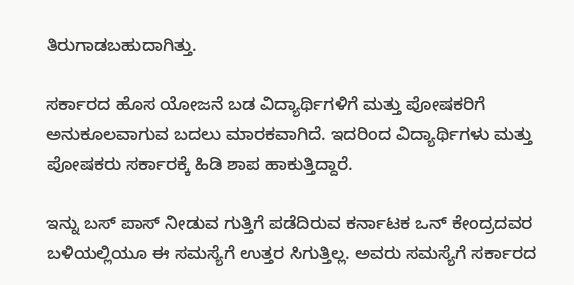ತಿರುಗಾಡಬಹುದಾಗಿತ್ತು.

ಸರ್ಕಾರದ ಹೊಸ ಯೋಜನೆ ಬಡ ವಿದ್ಯಾರ್ಥಿಗಳಿಗೆ ಮತ್ತು ಪೋಷಕರಿಗೆ ಅನುಕೂಲವಾಗುವ ಬದಲು ಮಾರಕವಾಗಿದೆ. ಇದರಿಂದ ವಿದ್ಯಾರ್ಥಿಗಳು ಮತ್ತು ಪೋಷಕರು ಸರ್ಕಾರಕ್ಕೆ ಹಿಡಿ ಶಾಪ ಹಾಕುತ್ತಿದ್ದಾರೆ.

ಇನ್ನು ಬಸ್ ಪಾಸ್ ನೀಡುವ ಗುತ್ತಿಗೆ ಪಡೆದಿರುವ ಕರ್ನಾಟಕ ಒನ್ ಕೇಂದ್ರದವರ ಬಳಿಯಲ್ಲಿಯೂ ಈ ಸಮಸ್ಯೆಗೆ ಉತ್ತರ ಸಿಗುತ್ತಿಲ್ಲ. ಅವರು ಸಮಸ್ಯೆಗೆ ಸರ್ಕಾರದ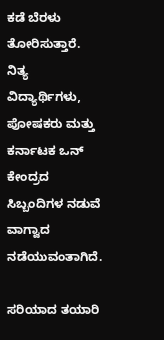ಕಡೆ ಬೆರಳು ತೋರಿಸುತ್ತಾರೆ. ನಿತ್ಯ ವಿದ್ಯಾರ್ಥಿಗಳು, ಪೋಷಕರು ಮತ್ತು ಕರ್ನಾಟಕ ಒನ್ ಕೇಂದ್ರದ ಸಿಬ್ಬಂದಿಗಳ ನಡುವೆ ವಾಗ್ವಾದ ನಡೆಯುವಂತಾಗಿದೆ.

ಸರಿಯಾದ ತಯಾರಿ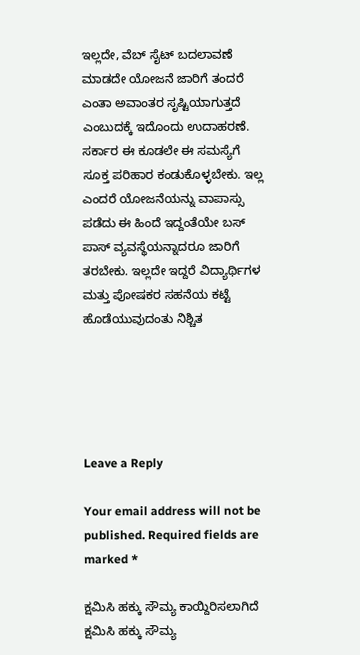ಇಲ್ಲದೇ, ವೆಬ್ ಸೈಟ್ ಬದಲಾವಣೆ ಮಾಡದೇ ಯೋಜನೆ ಜಾರಿಗೆ ತಂದರೆ ಎಂತಾ ಅವಾಂತರ ಸೃಷ್ಟಿಯಾಗುತ್ತದೆ ಎಂಬುದಕ್ಕೆ ಇದೊಂದು ಉದಾಹರಣೆ. ಸರ್ಕಾರ ಈ ಕೂಡಲೇ ಈ ಸಮಸ್ಯೆಗೆ ಸೂಕ್ತ ಪರಿಹಾರ ಕಂಡುಕೊಳ್ಳಬೇಕು. ಇಲ್ಲ ಎಂದರೆ ಯೋಜನೆಯನ್ನು ವಾಪಾಸ್ಸು ಪಡೆದು ಈ ಹಿಂದೆ ಇದ್ದಂತೆಯೇ ಬಸ್ ಪಾಸ್ ವ್ಯವಸ್ಥೆಯನ್ನಾದರೂ ಜಾರಿಗೆ ತರಬೇಕು. ಇಲ್ಲದೇ ಇದ್ದರೆ ವಿದ್ಯಾರ್ಥಿಗಳ ಮತ್ತು ಪೋಷಕರ ಸಹನೆಯ ಕಟ್ಟೆ ಹೊಡೆಯುವುದಂತು ನಿಶ್ಚಿತ





Leave a Reply

Your email address will not be published. Required fields are marked *

ಕ್ಷಮಿಸಿ ಹಕ್ಕು ಸೌಮ್ಯ ಕಾಯ್ದಿರಿಸಲಾಗಿದೆ
ಕ್ಷಮಿಸಿ ಹಕ್ಕು ಸೌಮ್ಯ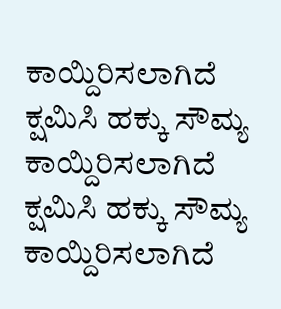ಕಾಯ್ದಿರಿಸಲಾಗಿದೆ
ಕ್ಷಮಿಸಿ ಹಕ್ಕು ಸೌಮ್ಯ ಕಾಯ್ದಿರಿಸಲಾಗಿದೆ
ಕ್ಷಮಿಸಿ ಹಕ್ಕು ಸೌಮ್ಯ ಕಾಯ್ದಿರಿಸಲಾಗಿದೆ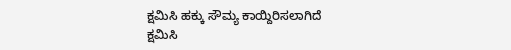ಕ್ಷಮಿಸಿ ಹಕ್ಕು ಸೌಮ್ಯ ಕಾಯ್ದಿರಿಸಲಾಗಿದೆ
ಕ್ಷಮಿಸಿ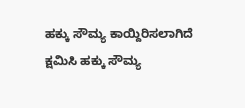ಹಕ್ಕು ಸೌಮ್ಯ ಕಾಯ್ದಿರಿಸಲಾಗಿದೆ
ಕ್ಷಮಿಸಿ ಹಕ್ಕು ಸೌಮ್ಯ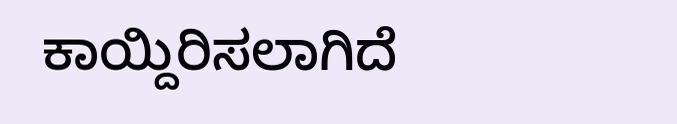ಕಾಯ್ದಿರಿಸಲಾಗಿದೆ